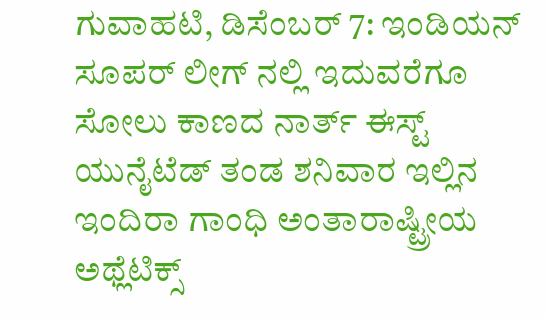ಗುವಾಹಟಿ, ಡಿಸೆಂಬರ್ 7: ಇಂಡಿಯನ್ ಸೂಪರ್ ಲೀಗ್ ನಲ್ಲಿ ಇದುವರೆಗೂ ಸೋಲು ಕಾಣದ ನಾರ್ತ್ ಈಸ್ಟ್ ಯುನೈಟೆಡ್ ತಂಡ ಶನಿವಾರ ಇಲ್ಲಿನ ಇಂದಿರಾ ಗಾಂಧಿ ಅಂತಾರಾಷ್ಟ್ರೀಯ ಅಥ್ಲೆಟಿಕ್ಸ್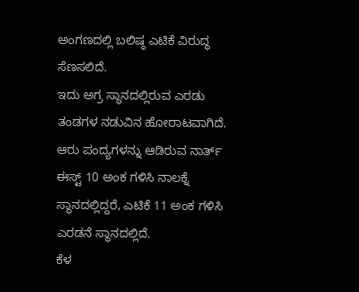ಅಂಗಣದಲ್ಲಿ ಬಲಿಷ್ಠ ಎಟಿಕೆ ವಿರುದ್ಧ ಸೆಣಸಲಿದೆ.
ಇದು ಅಗ್ರ ಸ್ಥಾನದಲ್ಲಿರುವ ಎರಡು ತಂಡಗಳ ನಡುವಿನ ಹೋರಾಟವಾಗಿದೆ. ಆರು ಪಂದ್ಯಗಳನ್ನು ಆಡಿರುವ ನಾರ್ತ್ ಈಸ್ಟ್ 10 ಅಂಕ ಗಳಿಸಿ ನಾಲಕ್ನೆ ಸ್ಥಾನದಲ್ಲಿದ್ದರೆ, ಎಟಿಕೆ 11 ಅಂಕ ಗಳಿಸಿ ಎರಡನೆ ಸ್ಥಾನದಲ್ಲಿದೆ.
ಕೆಳ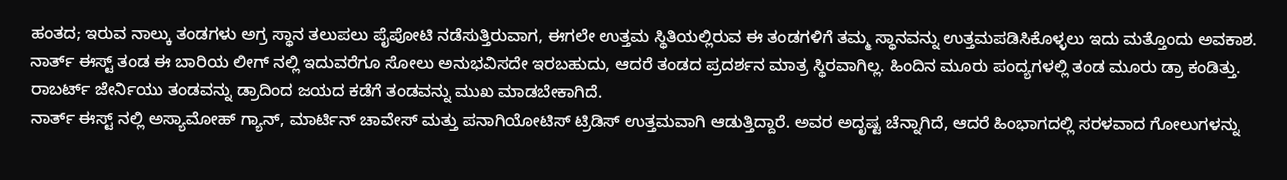ಹಂತದ; ಇರುವ ನಾಲ್ಕು ತಂಡಗಳು ಅಗ್ರ ಸ್ಥಾನ ತಲುಪಲು ಪೈಪೋಟಿ ನಡೆಸುತ್ತಿರುವಾಗ, ಈಗಲೇ ಉತ್ತಮ ಸ್ಥಿತಿಯಲ್ಲಿರುವ ಈ ತಂಡಗಳಿಗೆ ತಮ್ಮ ಸ್ಥಾನವನ್ನು ಉತ್ತಮಪಡಿಸಿಕೊಳ್ಳಲು ಇದು ಮತ್ತೊಂದು ಅವಕಾಶ. ನಾರ್ತ್ ಈಸ್ಟ್ ತಂಡ ಈ ಬಾರಿಯ ಲೀಗ್ ನಲ್ಲಿ ಇದುವರೆಗೂ ಸೋಲು ಅನುಭವಿಸದೇ ಇರಬಹುದು, ಆದರೆ ತಂಡದ ಪ್ರದರ್ಶನ ಮಾತ್ರ ಸ್ಥಿರವಾಗಿಲ್ಲ. ಹಿಂದಿನ ಮೂರು ಪಂದ್ಯಗಳಲ್ಲಿ ತಂಡ ಮೂರು ಡ್ರಾ ಕಂಡಿತ್ತು. ರಾಬರ್ಟ್ ಜೇರ್ನಿಯು ತಂಡವನ್ನು ಡ್ರಾದಿಂದ ಜಯದ ಕಡೆಗೆ ತಂಡವನ್ನು ಮುಖ ಮಾಡಬೇಕಾಗಿದೆ.
ನಾರ್ತ್ ಈಸ್ಟ್ ನಲ್ಲಿ ಅಸ್ಯಾಮೋಹ್ ಗ್ಯಾನ್, ಮಾರ್ಟಿನ್ ಚಾವೇಸ್ ಮತ್ತು ಪನಾಗಿಯೋಟಿಸ್ ಟ್ರಿಡಿಸ್ ಉತ್ತಮವಾಗಿ ಆಡುತ್ತಿದ್ದಾರೆ. ಅವರ ಅದೃಷ್ಟ ಚೆನ್ನಾಗಿದೆ, ಆದರೆ ಹಿಂಭಾಗದಲ್ಲಿ ಸರಳವಾದ ಗೋಲುಗಳನ್ನು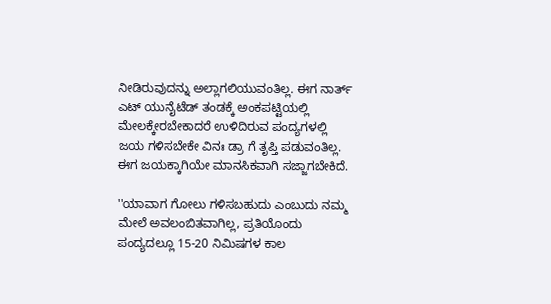ನೀಡಿರುವುದನ್ನು ಅಲ್ಲಾಗಲಿಯುವಂತಿಲ್ಲ. ಈಗ ನಾರ್ತ್ ಎಟ್ ಯುನೈಟೆಡ್ ತಂಡಕ್ಕೆ ಅಂಕಪಟ್ಟಿಯಲ್ಲಿ ಮೇಲಕ್ಕೇರಬೇಕಾದರೆ ಉಳಿದಿರುವ ಪಂದ್ಯಗಳಲ್ಲಿ ಜಯ ಗಳಿಸಬೇಕೇ ವಿನಃ ಡ್ರಾ ಗೆ ತೃಪ್ತಿ ಪಡುವಂತಿಲ್ಲ. ಈಗ ಜಯಕ್ಕಾಗಿಯೇ ಮಾನಸಿಕವಾಗಿ ಸಜ್ಜಾಗಬೇಕಿದೆ.

''ಯಾವಾಗ ಗೋಲು ಗಳಿಸಬಹುದು ಎಂಬುದು ನಮ್ಮ ಮೇಲೆ ಅವಲಂಬಿತವಾಗಿಲ್ಲ, ಪ್ರತಿಯೊಂದು ಪಂದ್ಯದಲ್ಲೂ 15-20 ನಿಮಿಷಗಳ ಕಾಲ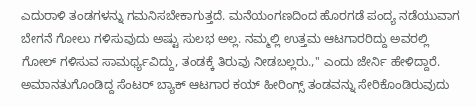ಎದುರಾಳಿ ತಂಡಗಳನ್ನು ಗಮನಿಸಬೇಕಾಗುತ್ತದೆ. ಮನೆಯಂಗಣದಿಂದ ಹೊರಗಡೆ ಪಂದ್ಯ ನಡೆಯುವಾಗ ಬೇಗನೆ ಗೋಲು ಗಳಿಸುವುದು ಅಷ್ಟು ಸುಲಭ ಅಲ್ಲ. ನಮ್ಮಲ್ಲಿ ಉತ್ತಮ ಆಟಗಾರರಿದ್ದು ಅವರಲ್ಲಿ ಗೋಲ್ ಗಳಿಸುವ ಸಾಮರ್ಥ್ಯವಿದ್ದು, ತಂಡಕ್ಕೆ ತಿರುವು ನೀಡಬಲ್ಲರು.,'' ಎಂದು ಜೇರ್ನಿ ಹೇಳಿದ್ದಾರೆ.
ಅಮಾನತುಗೊಂಡಿದ್ದ ಸೆಂಟರ್ ಬ್ಯಾಕ್ ಆಟಗಾರ ಕಯ್ ಹೀರಿಂಗ್ಸ್ ತಂಡವನ್ನು ಸೇರಿಕೊಂಡಿರುವುದು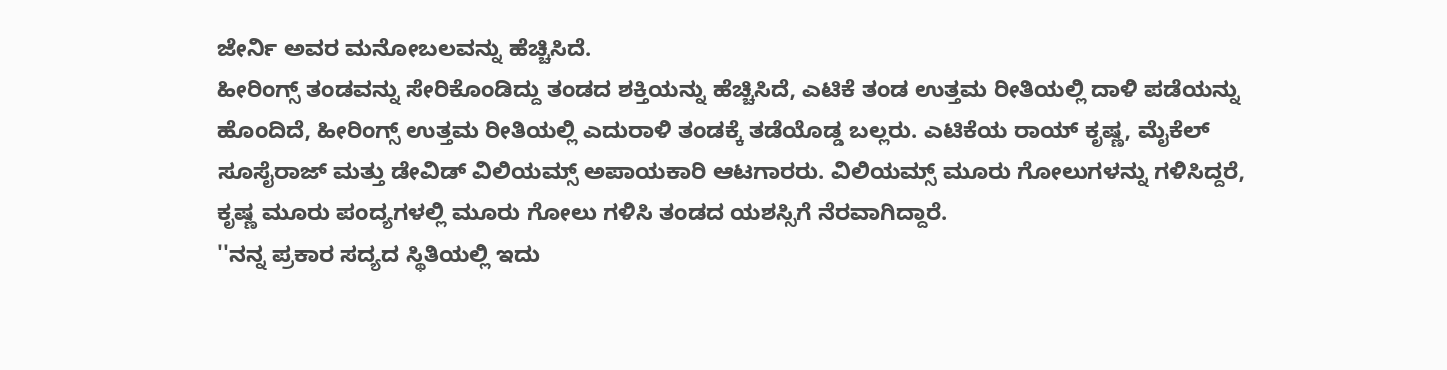ಜೇರ್ನಿ ಅವರ ಮನೋಬಲವನ್ನು ಹೆಚ್ಚಿಸಿದೆ.
ಹೀರಿಂಗ್ಸ್ ತಂಡವನ್ನು ಸೇರಿಕೊಂಡಿದ್ದು ತಂಡದ ಶಕ್ತಿಯನ್ನು ಹೆಚ್ಚಿಸಿದೆ, ಎಟಿಕೆ ತಂಡ ಉತ್ತಮ ರೀತಿಯಲ್ಲಿ ದಾಳಿ ಪಡೆಯನ್ನು ಹೊಂದಿದೆ, ಹೀರಿಂಗ್ಸ್ ಉತ್ತಮ ರೀತಿಯಲ್ಲಿ ಎದುರಾಳಿ ತಂಡಕ್ಕೆ ತಡೆಯೊಡ್ಡ ಬಲ್ಲರು. ಎಟಿಕೆಯ ರಾಯ್ ಕೃಷ್ಣ, ಮೈಕೆಲ್ ಸೂಸೈರಾಜ್ ಮತ್ತು ಡೇವಿಡ್ ವಿಲಿಯಮ್ಸ್ ಅಪಾಯಕಾರಿ ಆಟಗಾರರು. ವಿಲಿಯಮ್ಸ್ ಮೂರು ಗೋಲುಗಳನ್ನು ಗಳಿಸಿದ್ದರೆ, ಕೃಷ್ಣ ಮೂರು ಪಂದ್ಯಗಳಲ್ಲಿ ಮೂರು ಗೋಲು ಗಳಿಸಿ ತಂಡದ ಯಶಸ್ಸಿಗೆ ನೆರವಾಗಿದ್ದಾರೆ.
''ನನ್ನ ಪ್ರಕಾರ ಸದ್ಯದ ಸ್ಥಿತಿಯಲ್ಲಿ ಇದು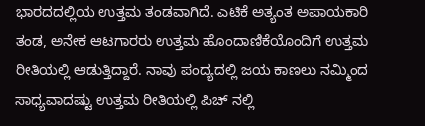ಭಾರದದಲ್ಲಿಯ ಉತ್ತಮ ತಂಡವಾಗಿದೆ. ಎಟಿಕೆ ಅತ್ಯಂತ ಅಪಾಯಕಾರಿ ತಂಡ, ಅನೇಕ ಆಟಗಾರರು ಉತ್ತಮ ಹೊಂದಾಣಿಕೆಯೊಂದಿಗೆ ಉತ್ತಮ ರೀತಿಯಲ್ಲಿ ಆಡುತ್ತಿದ್ದಾರೆ. ನಾವು ಪಂದ್ಯದಲ್ಲಿ ಜಯ ಕಾಣಲು ನಮ್ಮಿಂದ ಸಾಧ್ಯವಾದಷ್ಟು ಉತ್ತಮ ರೀತಿಯಲ್ಲಿ ಪಿಚ್ ನಲ್ಲಿ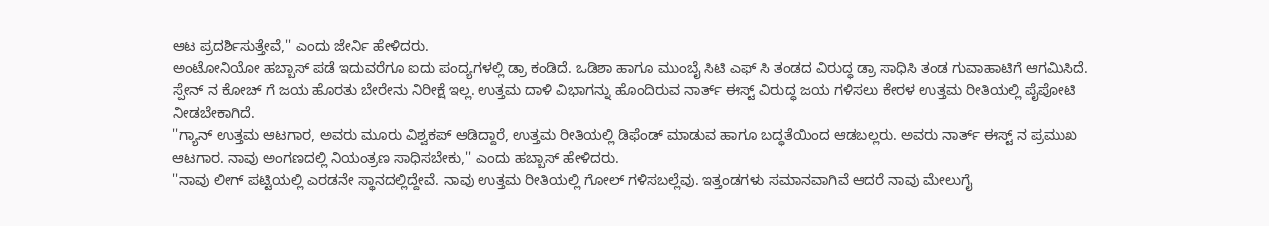ಆಟ ಪ್ರದರ್ಶಿಸುತ್ತೇವೆ,'' ಎಂದು ಜೇರ್ನಿ ಹೇಳಿದರು.
ಅಂಟೋನಿಯೋ ಹಬ್ಬಾಸ್ ಪಡೆ ಇದುವರೆಗೂ ಐದು ಪಂದ್ಯಗಳಲ್ಲಿ ಡ್ರಾ ಕಂಡಿದೆ. ಒಡಿಶಾ ಹಾಗೂ ಮುಂಬೈ ಸಿಟಿ ಎಫ್ ಸಿ ತಂಡದ ವಿರುದ್ಧ ಡ್ರಾ ಸಾಧಿಸಿ ತಂಡ ಗುವಾಹಾಟಿಗೆ ಆಗಮಿಸಿದೆ. ಸ್ಪೇನ್ ನ ಕೋಚ್ ಗೆ ಜಯ ಹೊರತು ಬೇರೇನು ನಿರೀಕ್ಷೆ ಇಲ್ಲ. ಉತ್ತಮ ದಾಳಿ ವಿಭಾಗನ್ನು ಹೊಂದಿರುವ ನಾರ್ತ್ ಈಸ್ಟ್ ವಿರುದ್ಧ ಜಯ ಗಳಿಸಲು ಕೇರಳ ಉತ್ತಮ ರೀತಿಯಲ್ಲಿ ಪೈಪೋಟಿ ನೀಡಬೇಕಾಗಿದೆ.
''ಗ್ಯಾನ್ ಉತ್ತಮ ಆಟಗಾರ, ಅವರು ಮೂರು ವಿಶ್ವಕಪ್ ಆಡಿದ್ದಾರೆ, ಉತ್ತಮ ರೀತಿಯಲ್ಲಿ ಡಿಫೆಂಡ್ ಮಾಡುವ ಹಾಗೂ ಬದ್ಧತೆಯಿಂದ ಆಡಬಲ್ಲರು. ಅವರು ನಾರ್ತ್ ಈಸ್ಟ್ ನ ಪ್ರಮುಖ ಆಟಗಾರ. ನಾವು ಅಂಗಣದಲ್ಲಿ ನಿಯಂತ್ರಣ ಸಾಧಿಸಬೇಕು,'' ಎಂದು ಹಬ್ಬಾಸ್ ಹೇಳಿದರು.
''ನಾವು ಲೀಗ್ ಪಟ್ಟಿಯಲ್ಲಿ ಎರಡನೇ ಸ್ಥಾನದಲ್ಲಿದ್ದೇವೆ. ನಾವು ಉತ್ತಮ ರೀತಿಯಲ್ಲಿ ಗೋಲ್ ಗಳಿಸಬಲ್ಲೆವು. ಇತ್ತಂಡಗಳು ಸಮಾನವಾಗಿವೆ ಆದರೆ ನಾವು ಮೇಲುಗೈ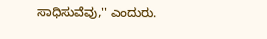ಸಾಧಿಸುವೆವು,'' ಎಂದುರು.